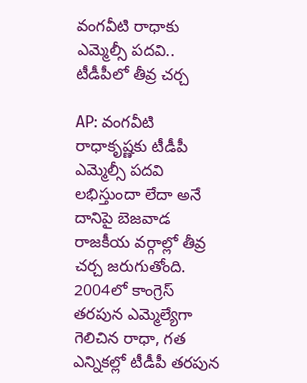వంగవీటి రాధాకు ఎమ్మెల్సీ పదవి.. టీడీపీలో తీవ్ర చర్చ

AP: వంగవీటి రాధాకృష్ణకు టీడీపీ ఎమ్మెల్సీ పదవి లభిస్తుందా లేదా అనే దానిపై బెజవాడ రాజకీయ వర్గాల్లో తీవ్ర చర్చ జరుగుతోంది. 2004లో కాంగ్రెస్ తరపున ఎమ్మెల్యేగా గెలిచిన రాధా, గత ఎన్నికల్లో టీడీపీ తరపున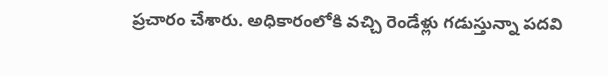ప్రచారం చేశారు. అధికారంలోకి వచ్చి రెండేళ్లు గడుస్తున్నా పదవి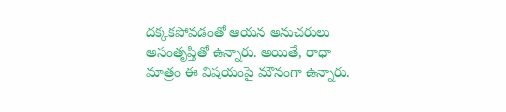దక్కకపోవడంతో ఆయన అనుచరులు అసంతృప్తితో ఉన్నారు. అయితే, రాధా మాత్రం ఈ విషయంపై మౌనంగా ఉన్నారు.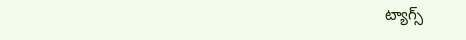ట్యాగ్స్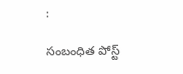:

సంబంధిత పోస్ట్